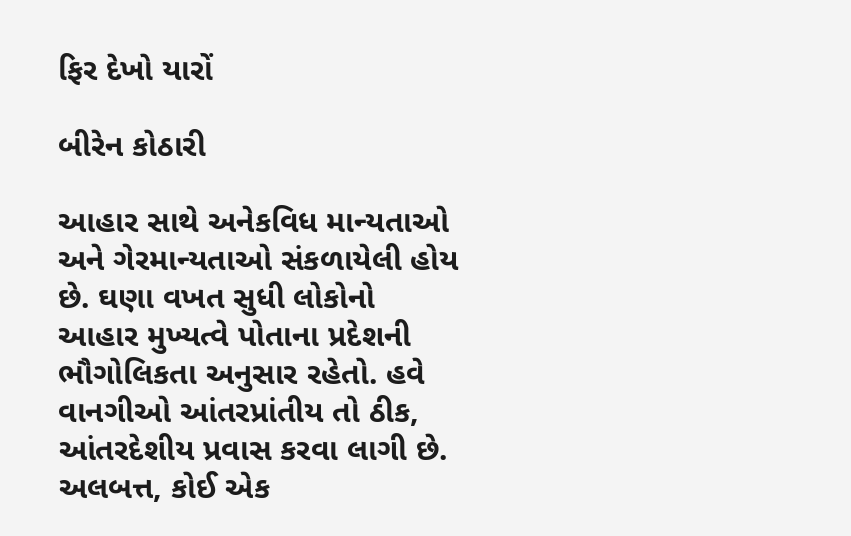ફિર દેખો યારોં

બીરેન કોઠારી

આહાર સાથે અનેકવિધ માન્યતાઓ અને ગેરમાન્યતાઓ સંકળાયેલી હોય છે. ઘણા વખત સુધી લોકોનો આહાર મુખ્યત્વે પોતાના પ્રદેશની ભૌગોલિકતા અનુસાર રહેતો. હવે વાનગીઓ આંતરપ્રાંતીય તો ઠીક, આંતરદેશીય પ્રવાસ કરવા લાગી છે. અલબત્ત, કોઈ એક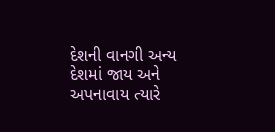દેશની વાનગી અન્ય દેશમાં જાય અને અપનાવાય ત્યારે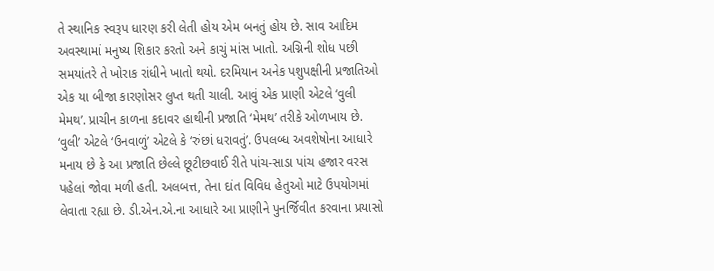તે સ્થાનિક સ્વરૂપ ધારણ કરી લેતી હોય એમ બનતું હોય છે. સાવ આદિમ અવસ્થામાં મનુષ્ય શિકાર કરતો અને કાચું માંસ ખાતો. અગ્નિની શોધ પછી સમયાંતરે તે ખોરાક રાંધીને ખાતો થયો. દરમિયાન અનેક પશુપક્ષીની પ્રજાતિઓ એક યા બીજા કારણોસર લુપ્ત થતી ચાલી. આવું એક પ્રાણી એટલે ‘વુલી મેમથ’. પ્રાચીન કાળના કદાવર હાથીની પ્રજાતિ ‘મેમથ’ તરીકે ઓળખાય છે. ‘વુલી’ એટલે ‘ઉનવાળું’ એટલે કે ‘રુંછાં ધરાવતું’. ઉપલબ્ધ અવશેષોના આધારે મનાય છે કે આ પ્રજાતિ છેલ્લે છૂટીછવાઈ રીતે પાંચ-સાડા પાંચ હજાર વરસ પહેલાં જોવા મળી હતી. અલબત્ત, તેના દાંત વિવિધ હેતુઓ માટે ઉપયોગમાં લેવાતા રહ્યા છે. ડી.એન.એ.ના આધારે આ પ્રાણીને પુનર્જિવીત કરવાના પ્રયાસો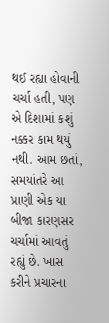થઈ રહ્યા હોવાની ચર્ચા હતી, પણ એ દિશામાં કશું નક્કર કામ થયું નથી. આમ છતાં, સમયાંતરે આ પ્રાણી એક યા બીજા કારણસર ચર્ચામાં આવતું રહ્યું છે. ખાસ કરીને પ્રચારના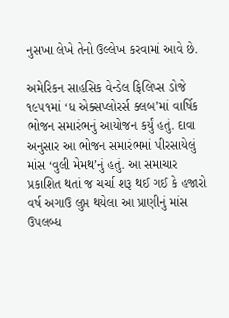નુસખા લેખે તેનો ઉલ્લેખ કરવામાં આવે છે.

અમેરિકન સાહસિક વેન્‍ડેલ ફિલિપ્સ ડોજે ૧૯૫૧માં ‘ધ એક્સપ્લોરર્સ ક્લબ’માં વાર્ષિક ભોજન સમારંભનું આયોજન કર્યું હતું. દાવા અનુસાર આ ભોજન સમારંભમાં પીરસાયેલું માંસ ‘વુલી મેમથ’નું હતું. આ સમાચાર પ્રકાશિત થતાં જ ચર્ચા શરૂ થઈ ગઈ કે હજારો વર્ષ અગાઉ લુપ્ત થયેલા આ પ્રાણીનું માંસ ઉપલબ્ધ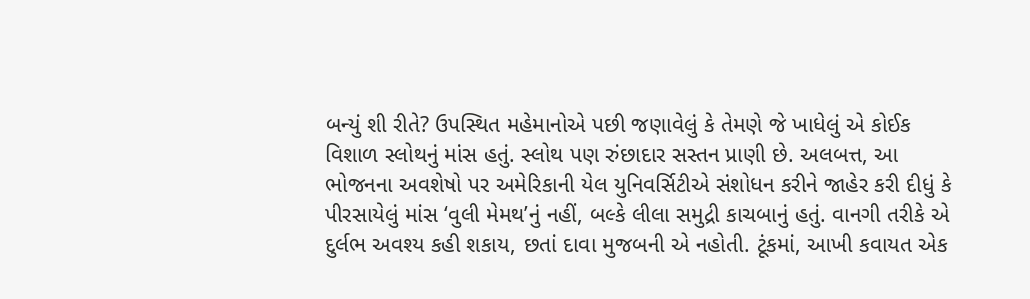બન્યું શી રીતે? ઉપસ્થિત મહેમાનોએ પછી જણાવેલું કે તેમણે જે ખાધેલું એ કોઈક વિશાળ સ્લોથનું માંસ હતું. સ્લોથ પણ રુંછાદાર સસ્તન પ્રાણી છે. અલબત્ત, આ ભોજનના અવશેષો પર અમેરિકાની યેલ યુનિવર્સિટીએ સંશોધન કરીને જાહેર કરી દીધું કે પીરસાયેલું માંસ ‘વુલી મેમથ’નું નહીં, બલ્કે લીલા સમુદ્રી કાચબાનું હતું. વાનગી તરીકે એ દુર્લભ અવશ્ય કહી શકાય, છતાં દાવા મુજબની એ નહોતી. ટૂંકમાં, આખી કવાયત એક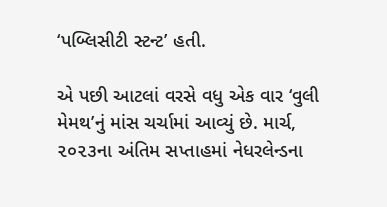‘પબ્લિસીટી સ્ટન્‍ટ’ હતી.

એ પછી આટલાં વરસે વધુ એક વાર ‘વુલી મેમથ’નું માંસ ચર્ચામાં આવ્યું છે. માર્ચ, ૨૦૨૩ના અંતિમ સપ્તાહમાં નેધરલેન્‍ડના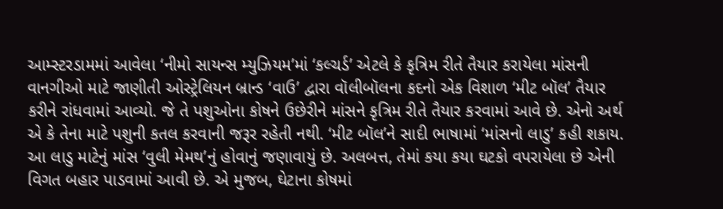આમ્સ્ટરડામમાં આવેલા ‘નીમો સાયન્‍સ મ્યુઝિયમ’માં ‘કલ્ચર્ડ’ એટલે કે કૃત્રિમ રીતે તૈયાર કરાયેલા માંસની વાનગીઓ માટે જાણીતી ઓસ્ટ્રેલિયન બ્રાન્‍ડ ‘વાઉ’ દ્વારા વૉલીબૉલના કદનો એક વિશાળ ‘મીટ બૉલ’ તૈયાર કરીને રાંધવામાં આવ્યો. જે તે પશુઓના કોષને ઉછેરીને માંસને કૃત્રિમ રીતે તૈયાર કરવામાં આવે છે. એનો અર્થ એ કે તેના માટે પશુની કતલ કરવાની જરૂર રહેતી નથી. ‘મીટ બૉલ’ને સાદી ભાષામાં ‘માંસનો લાડુ’ કહી શકાય. આ લાડુ માટેનું માંસ ‘વુલી મેમથ’નું હોવાનું જણાવાયું છે. અલબત્ત, તેમાં કયા કયા ઘટકો વપરાયેલા છે એની વિગત બહાર પાડવામાં આવી છે. એ મુજબ, ઘેટાના કોષમાં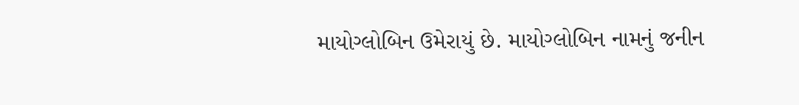માયોગ્લોબિન ઉમેરાયું છે. માયોગ્લોબિન નામનું જનીન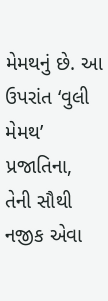મેમથનું છે. આ ઉપરાંત ‘વુલી મેમથ’ પ્રજાતિના, તેની સૌથી નજીક એવા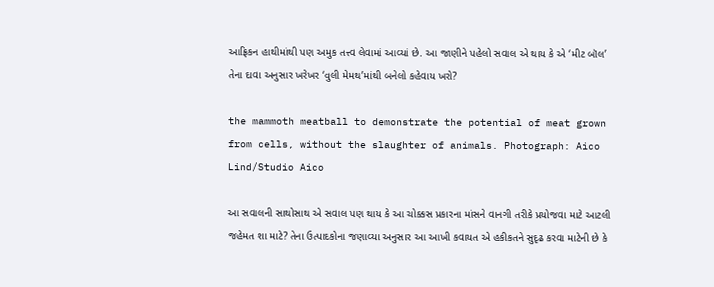આફ્રિકન હાથીમાંથી પણ અમુક તત્ત્વ લેવામાં આવ્યાં છે. આ જાણીને પહેલો સવાલ એ થાય કે એ ‘મીટ બૉલ’ તેના દાવા અનુસાર ખરેખર ‘વુલી મેમથ’માંથી બનેલો કહેવાય ખરો?

the mammoth meatball to demonstrate the potential of meat grown from cells, without the slaughter of animals. Photograph: Aico Lind/Studio Aico

આ સવાલની સાથોસાથ એ સવાલ પણ થાય કે આ ચોક્કસ પ્રકારના માંસને વાનગી તરીકે પ્રયોજવા માટે આટલી જહેમત શા માટે? તેના ઉત્પાદકોના જણાવ્યા અનુસાર આ આખી કવાયત એ હકીકતને સુદૃઢ કરવા માટેની છે કે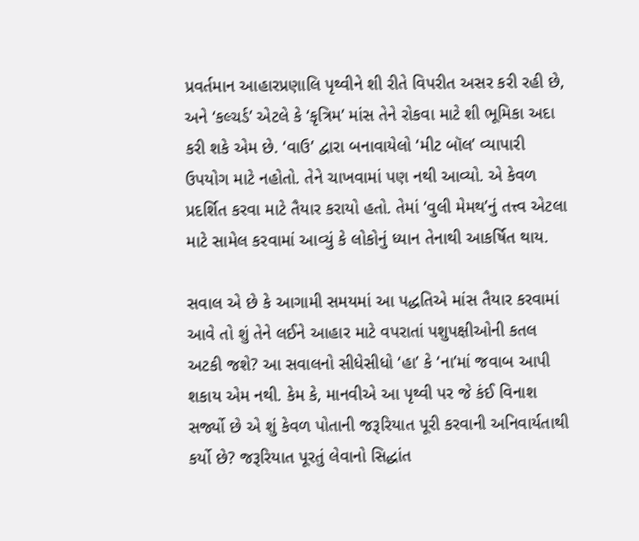પ્રવર્તમાન આહારપ્રણાલિ પૃથ્વીને શી રીતે વિપરીત અસર કરી રહી છે, અને ‘કલ્ચર્ડ’ એટલે કે ‘કૃત્રિમ’ માંસ તેને રોકવા માટે શી ભૂમિકા અદા કરી શકે એમ છે. ‘વાઉ’ દ્વારા બનાવાયેલો ‘મીટ બૉલ’ વ્યાપારી ઉપયોગ માટે નહોતો. તેને ચાખવામાં પણ નથી આવ્યો. એ કેવળ પ્રદર્શિત કરવા માટે તૈયાર કરાયો હતો. તેમાં ‘વુલી મેમથ’નું તત્ત્વ એટલા માટે સામેલ કરવામાં આવ્યું કે લોકોનું ધ્યાન તેનાથી આકર્ષિત થાય.

સવાલ એ છે કે આગામી સમયમાં આ પદ્ધતિએ માંસ તૈયાર કરવામાં આવે તો શું તેને લઈને આહાર માટે વપરાતાં પશુપક્ષીઓની કતલ અટકી જશે? આ સવાલનો સીધેસીધો ‘હા’ કે ‘ના’માં જવાબ આપી શકાય એમ નથી. કેમ કે, માનવીએ આ પૃથ્વી પર જે કંઈ વિનાશ સર્જ્યો છે એ શું કેવળ પોતાની જરૂરિયાત પૂરી કરવાની અનિવાર્યતાથી કર્યો છે? જરૂરિયાત પૂરતું લેવાનો સિદ્ધાંત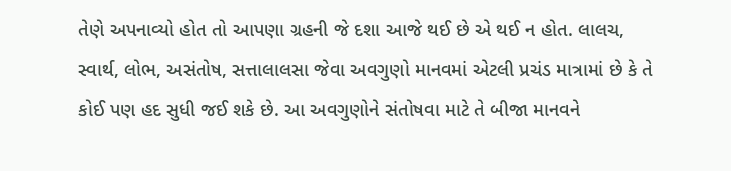તેણે અપનાવ્યો હોત તો આપણા ગ્રહની જે દશા આજે થઈ છે એ થઈ ન હોત. લાલચ, સ્વાર્થ, લોભ, અસંતોષ, સત્તાલાલસા જેવા અવગુણો માનવમાં એટલી પ્રચંડ માત્રામાં છે કે તે કોઈ પણ હદ સુધી જઈ શકે છે. આ અવગુણોને સંતોષવા માટે તે બીજા માનવને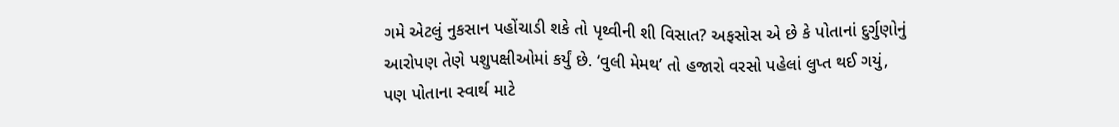ગમે એટલું નુકસાન પહોંચાડી શકે તો પૃથ્વીની શી વિસાત? અફસોસ એ છે કે પોતાનાં દુર્ગુણોનું આરોપણ તેણે પશુપક્ષીઓમાં કર્યું છે. ‘વુલી મેમથ’ તો હજારો વરસો પહેલાં લુપ્ત થઈ ગયું, પણ પોતાના સ્વાર્થ માટે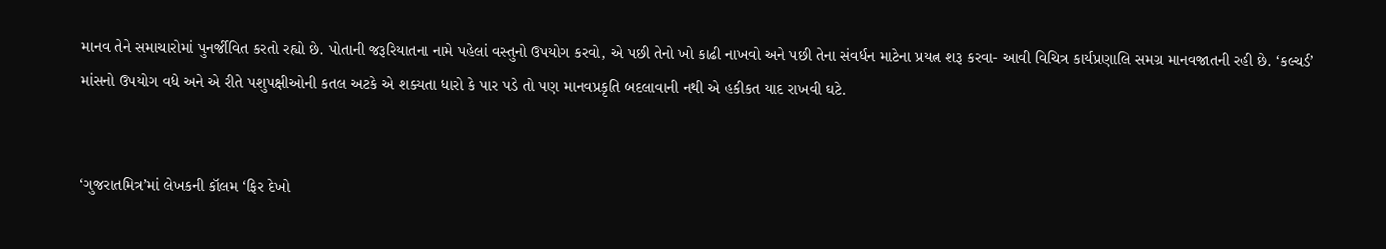માનવ તેને સમાચારોમાં પુનર્જીવિત કરતો રહ્યો છે. પોતાની જરૂરિયાતના નામે પહેલાં વસ્તુનો ઉપયોગ કરવો, એ પછી તેનો ખો કાઢી નાખવો અને પછી તેના સંવર્ધન માટેના પ્રયત્ન શરૂ કરવા- આવી વિચિત્ર કાર્યપ્રણાલિ સમગ્ર માનવજાતની રહી છે. ‘કલ્ચર્ડ’ માંસનો ઉપયોગ વધે અને એ રીતે પશુપક્ષીઓની કતલ અટકે એ શક્યતા ધારો કે પાર પડે તો પણ માનવપ્રકૃતિ બદલાવાની નથી એ હકીકત યાદ રાખવી ઘટે.


‘ગુજરાતમિત્ર’માં લેખકની કૉલમ ‘ફિર દેખો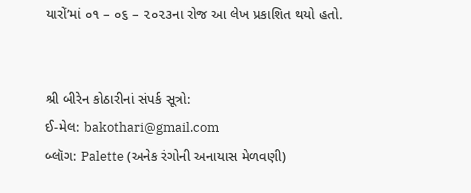યારોં’માં ૦૧ – ૦૬ – ૨૦૨૩ના રોજ આ લેખ પ્રકાશિત થયો હતો.


શ્રી બીરેન કોઠારીનાં સંપર્ક સૂત્રો:
ઈ-મેલ: bakothari@gmail.com
બ્લૉગ: Palette (અનેક રંગોની અનાયાસ મેળવણી)